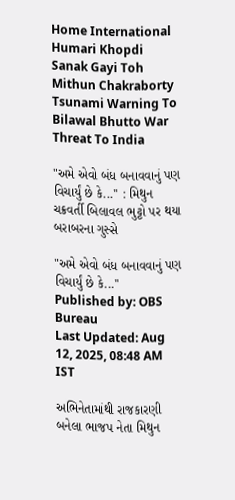Home International Humari Khopdi Sanak Gayi Toh Mithun Chakraborty Tsunami Warning To Bilawal Bhutto War Threat To India

"અમે એવો બંધ બનાવવાનું પણ વિચાર્યું છે કે...'' : મિથુન ચક્રવર્તી બિલાવલ ભુટ્ટો પર થયા બરાબરના ગુસ્સે

"અમે એવો બંધ બનાવવાનું પણ વિચાર્યું છે કે...''
Published by: OBS Bureau
Last Updated: Aug 12, 2025, 08:48 AM IST

અભિનેતામાંથી રાજકારણી બનેલા ભાજપ નેતા મિથુન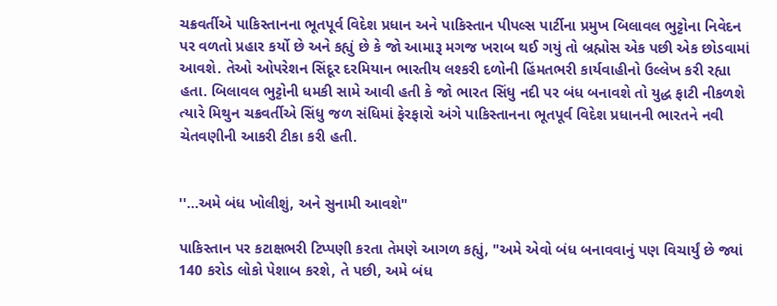ચક્રવર્તીએ પાકિસ્તાનના ભૂતપૂર્વ વિદેશ પ્રધાન અને પાકિસ્તાન પીપલ્સ પાર્ટીના પ્રમુખ બિલાવલ ભુટ્ટોના નિવેદન પર વળતો પ્રહાર કર્યો છે અને કહ્યું છે કે જો આમારૂ મગજ ખરાબ થઈ ગયું તો બ્રહ્મોસ એક પછી એક છોડવામાં આવશે. તેઓ ઓપરેશન સિંદૂર દરમિયાન ભારતીય લશ્કરી દળોની હિંમતભરી કાર્યવાહીનો ઉલ્લેખ કરી રહ્યા હતા. બિલાવલ ભુટ્ટોની ધમકી સામે આવી હતી કે જો ભારત સિંધુ નદી પર બંધ બનાવશે તો યુદ્ધ ફાટી નીકળશે ત્યારે મિથુન ચક્રવર્તીએ સિંધુ જળ સંધિમાં ફેરફારો અંગે પાકિસ્તાનના ભૂતપૂર્વ વિદેશ પ્રધાનની ભારતને નવી ચેતવણીની આકરી ટીકા કરી હતી.


''...અમે બંધ ખોલીશું, અને સુનામી આવશે"

પાકિસ્તાન પર કટાક્ષભરી ટિપ્પણી કરતા તેમણે આગળ કહ્યું, "અમે એવો બંધ બનાવવાનું પણ વિચાર્યું છે જ્યાં 140 કરોડ લોકો પેશાબ કરશે, તે પછી, અમે બંધ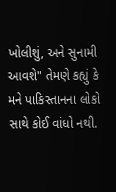ખોલીશું, અને સુનામી આવશે" તેમણે કહ્યું કે મને પાકિસ્તાનના લોકો સાથે કોઈ વાંધો નથી.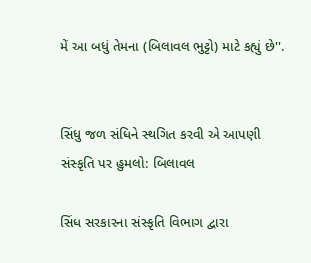મેં આ બધું તેમના (બિલાવલ ભુટ્ટો) માટે કહ્યું છે''.


સિંધુ જળ સંધિને સ્થગિત કરવી એ આપણી સંસ્કૃતિ પર હુમલો: બિલાવલ

સિંધ સરકારના સંસ્કૃતિ વિભાગ દ્વારા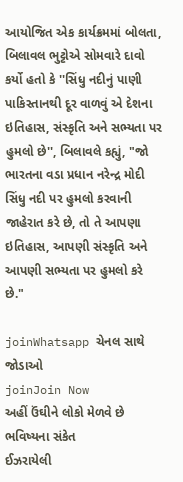આયોજિત એક કાર્યક્રમમાં બોલતા, બિલાવલ ભુટ્ટોએ સોમવારે દાવો કર્યો હતો કે ''સિંધુ નદીનું પાણી પાકિસ્તાનથી દૂર વાળવું એ દેશના ઇતિહાસ, સંસ્કૃતિ અને સભ્યતા પર હુમલો છે'', બિલાવલે કહ્યું, "જો ભારતના વડા પ્રધાન નરેન્દ્ર મોદી સિંધુ નદી પર હુમલો કરવાની જાહેરાત કરે છે, તો તે આપણા ઇતિહાસ, આપણી સંસ્કૃતિ અને આપણી સભ્યતા પર હુમલો કરે છે."

joinWhatsapp ચેનલ સાથે જોડાઓ
joinJoin Now
અહીં ઉંઘીને લોકો મેળવે છે ભવિષ્યના સંકેત
ઈઝરાયેલી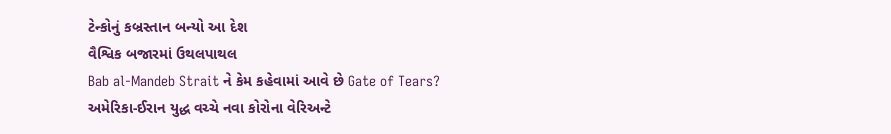ટેન્કોનું કબ્રસ્તાન બન્યો આ દેશ
વૈશ્વિક બજારમાં ઉથલપાથલ
Bab al-Mandeb Strait ને કેમ કહેવામાં આવે છે Gate of Tears?
અમેરિકા-ઈરાન યુદ્ધ વચ્ચે નવા કોરોના વેરિઅન્ટે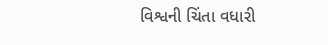વિશ્વની ચિંતા વધારી